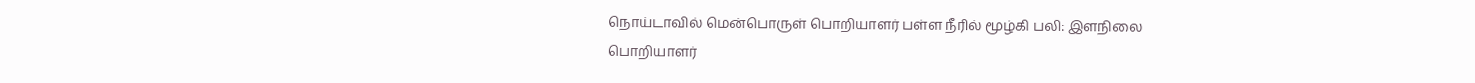நொய்டாவில் மென்பொருள் பொறியாளர் பள்ள நீரில் மூழ்கி பலி: இளநிலை பொறியாளர்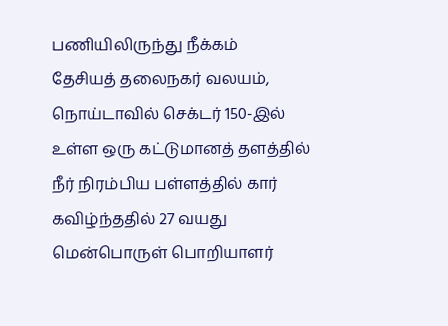பணியிலிருந்து நீக்கம்
தேசியத் தலைநகர் வலயம், நொய்டாவில் செக்டர் 150-இல் உள்ள ஒரு கட்டுமானத் தளத்தில் நீர் நிரம்பிய பள்ளத்தில் கார் கவிழ்ந்ததில் 27 வயது மென்பொருள் பொறியாளர்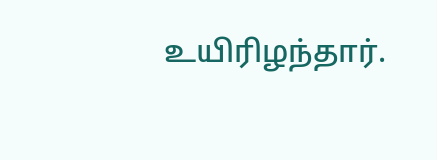உயிரிழந்தார்.